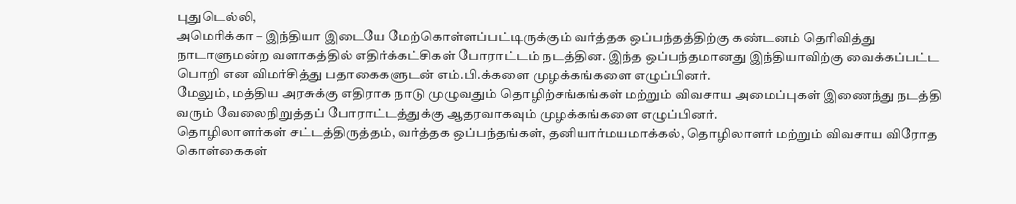புதுடெல்லி,
அமெரிக்கா – இந்தியா இடையே மேற்கொள்ளப்பட்டிருக்கும் வர்த்தக ஒப்பந்தத்திற்கு கண்டனம் தெரிவித்து நாடாளுமன்ற வளாகத்தில் எதிர்க்கட்சிகள் போராட்டம் நடத்தின. இந்த ஒப்பந்தமானது இந்தியாவிற்கு வைக்கப்பட்ட பொறி என விமர்சித்து பதாகைகளுடன் எம்.பி.க்களை முழக்கங்களை எழுப்பினர்.
மேலும், மத்திய அரசுக்கு எதிராக நாடு முழுவதும் தொழிற்சங்கங்கள் மற்றும் விவசாய அமைப்புகள் இணைந்து நடத்தி வரும் வேலைநிறுத்தப் போராட்டத்துக்கு ஆதரவாகவும் முழக்கங்களை எழுப்பினர்.
தொழிலாளர்கள் சட்டத்திருத்தம், வர்த்தக ஒப்பந்தங்கள், தனியார்மயமாக்கல், தொழிலாளர் மற்றும் விவசாய விரோத கொள்கைகள்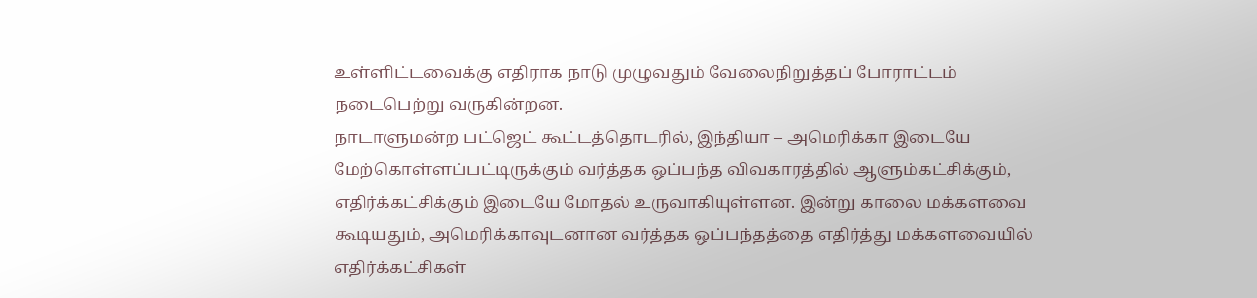உள்ளிட்டவைக்கு எதிராக நாடு முழுவதும் வேலைநிறுத்தப் போராட்டம் நடைபெற்று வருகின்றன.
நாடாளுமன்ற பட்ஜெட் கூட்டத்தொடரில், இந்தியா – அமெரிக்கா இடையே மேற்கொள்ளப்பட்டிருக்கும் வர்த்தக ஒப்பந்த விவகாரத்தில் ஆளும்கட்சிக்கும், எதிர்க்கட்சிக்கும் இடையே மோதல் உருவாகியுள்ளன. இன்று காலை மக்களவை கூடியதும், அமெரிக்காவுடனான வர்த்தக ஒப்பந்தத்தை எதிர்த்து மக்களவையில் எதிர்க்கட்சிகள்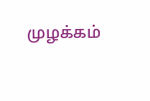முழக்கம்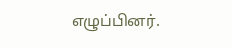எழுப்பினர்.